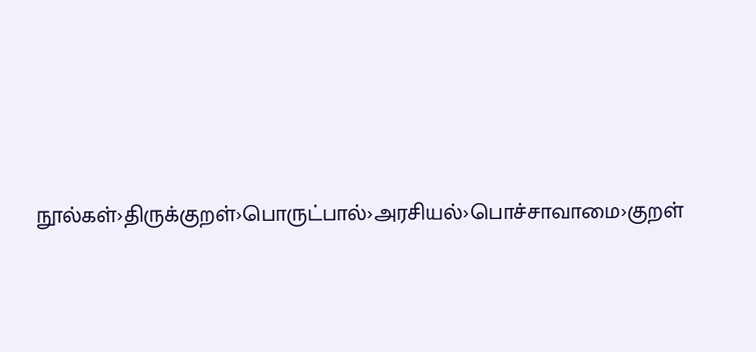நூல்கள்›திருக்குறள்›பொருட்பால்›அரசியல்›பொச்சாவாமை›குறள்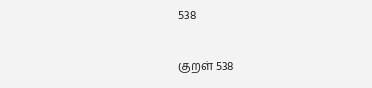538

குறள் 538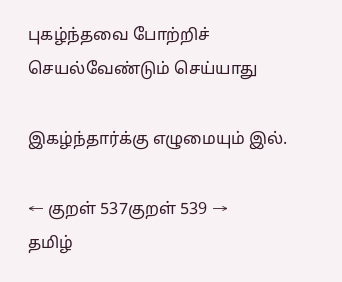புகழ்ந்தவை போற்றிச் செயல்வேண்டும் செய்யாது

இகழ்ந்தார்க்கு எழுமையும் இல்.

← குறள் 537குறள் 539 →
தமிழ்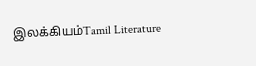இலக்கியம்Tamil Literature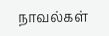நாவல்கள்